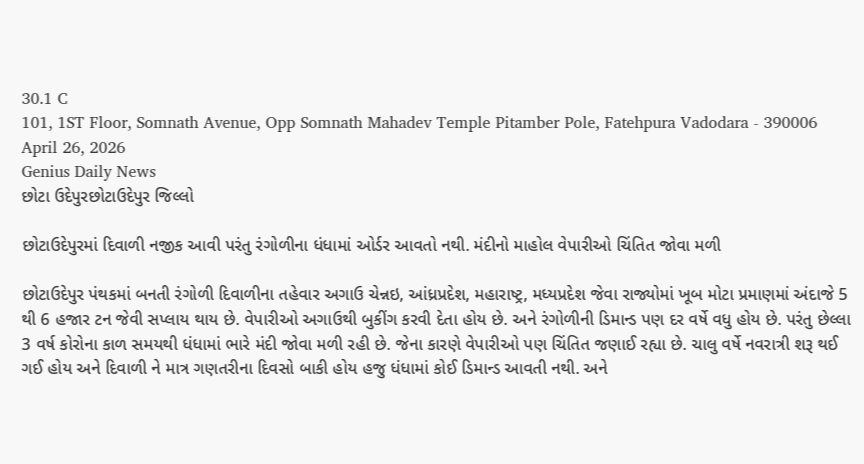30.1 C
101, 1ST Floor, Somnath Avenue, Opp Somnath Mahadev Temple Pitamber Pole, Fatehpura Vadodara - 390006
April 26, 2026
Genius Daily News
છોટા ઉદેપુરછોટાઉદેપુર જિલ્લો

છોટાઉદેપુરમાં દિવાળી નજીક આવી પરંતુ રંગોળીના ધંધામાં ઓર્ડર આવતો નથી. મંદીનો માહોલ વેપારીઓ ચિંતિત જોવા મળી

છોટાઉદેપુર પંથકમાં બનતી રંગોળી દિવાળીના તહેવાર અગાઉ ચેન્નઇ, આંધ્રપ્રદેશ, મહારાષ્ટ્ર, મધ્યપ્રદેશ જેવા રાજ્યોમાં ખૂબ મોટા પ્રમાણમાં અંદાજે 5 થી 6 હજાર ટન જેવી સપ્લાય થાય છે. વેપારીઓ અગાઉથી બુકીંગ કરવી દેતા હોય છે. અને રંગોળીની ડિમાન્ડ પણ દર વર્ષે વધુ હોય છે. પરંતુ છેલ્લા 3 વર્ષ કોરોના કાળ સમયથી ધંધામાં ભારે મંદી જોવા મળી રહી છે. જેના કારણે વેપારીઓ પણ ચિંતિત જણાઈ રહ્યા છે. ચાલુ વર્ષે નવરાત્રી શરૂ થઈ ગઈ હોય અને દિવાળી ને માત્ર ગણતરીના દિવસો બાકી હોય હજુ ધંધામાં કોઈ ડિમાન્ડ આવતી નથી. અને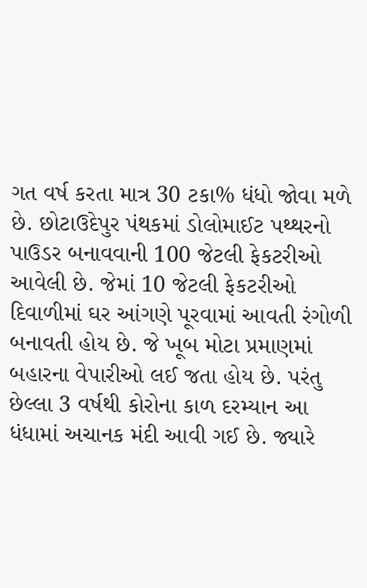ગત વર્ષ કરતા માત્ર 30 ટકા% ધંધો જોવા મળે છે. છોટાઉદેપુર પંથકમાં ડોલોમાઈટ પથ્થરનો પાઉડર બનાવવાની 100 જેટલી ફેકટરીઓ આવેલી છે. જેમાં 10 જેટલી ફેકટરીઓ દિવાળીમાં ઘર આંગણે પૂરવામાં આવતી રંગોળી બનાવતી હોય છે. જે ખૂબ મોટા પ્રમાણમાં બહારના વેપારીઓ લઈ જતા હોય છે. પરંતુ છેલ્લા 3 વર્ષથી કોરોના કાળ દરમ્યાન આ ધંધામાં અચાનક મંદી આવી ગઈ છે. જ્યારે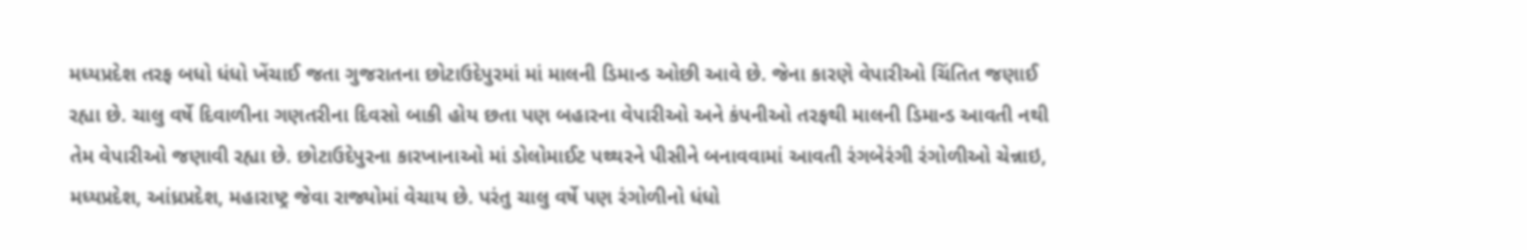મધ્યપ્રદેશ તરફ બધો ધંધો ખેંચાઈ જતા ગુજરાતના છોટાઉદેપુરમાં માં માલની ડિમાન્ડ ઓછી આવે છે. જેના કારણે વેપારીઓ ચિંતિત જણાઈ રહ્યા છે. ચાલુ વર્ષે દિવાળીના ગણતરીના દિવસો બાકી હોય છતા પણ બહારના વેપારીઓ અને કંપનીઓ તરફથી માલની ડિમાન્ડ આવતી નથી તેમ વેપારીઓ જણાવી રહ્યા છે. છોટાઉદેપુરના કારખાનાઓ માં ડોલોમાઈટ પથ્થરને પીસીને બનાવવામાં આવતી રંગબેરંગી રંગોળીઓ ચેન્નાઇ, મધ્યપ્રદેશ, આંધ્રપ્રદેશ, મહારાષ્ટ્ર જેવા રાજ્યોમાં વેચાય છે. પરંતુ ચાલુ વર્ષે પણ રંગોળીનો ધંધો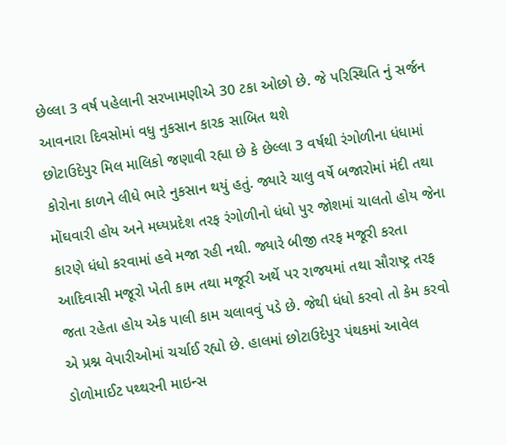છેલ્લા 3 વર્ષ પહેલાની સરખામણીએ 30 ટકા ઓછો છે. જે પરિસ્થિતિ નું સર્જન આવનારા દિવસોમાં વધુ નુકસાન કારક સાબિત થશે
છોટાઉદેપુર મિલ માલિકો જણાવી રહ્યા છે કે છેલ્લા 3 વર્ષથી રંગોળીના ધંધામાં કોરોના કાળને લીધે ભારે નુકસાન થયું હતું. જ્યારે ચાલુ વર્ષે બજારોમાં મંદી તથા મોંઘવારી હોય અને મધ્યપ્રદેશ તરફ રંગોળીનો ધંધો પુર જોશમાં ચાલતો હોય જેના કારણે ધંધો કરવામાં હવે મજા રહી નથી. જ્યારે બીજી તરફ મજૂરી કરતા આદિવાસી મજૂરો ખેતી કામ તથા મજૂરી અર્થે પર રાજયમાં તથા સૌરાષ્ટ્ર તરફ જતા રહેતા હોય એક પાલી કામ ચલાવવું પડે છે. જેથી ધંધો કરવો તો કેમ કરવો એ પ્રશ્ન વેપારીઓમાં ચર્ચાઈ રહ્યો છે. હાલમાં છોટાઉદેપુર પંથકમાં આવેલ ડોળોમાઈટ પથ્થરની માઇન્સ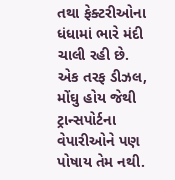તથા ફેક્ટરીઓના ધંધામાં ભારે મંદી ચાલી રહી છે. એક તરફ ડીઝલ, મોંઘુ હોય જેથી ટ્રાન્સપોર્ટના વેપારીઓને પણ પોષાય તેમ નથી.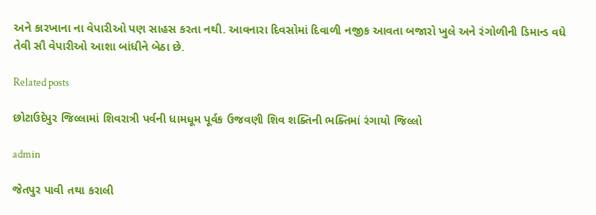અને કારખાના ના વેપારીઓ પણ સાહસ કરતા નથી. આવનારા દિવસોમાં દિવાળી નજીક આવતા બજારો ખુલે અને રંગોળીની ડિમાન્ડ વધે તેવી સૌ વેપારીઓ આશા બાંધીને બેઠા છે.

Related posts

છોટાઉદેપુર જિલ્લામાં શિવરાત્રી પર્વની ધામધૂમ પૂર્વક ઉજવણી શિવ શક્તિની ભક્તિમાં રંગાયો જિલ્લો

admin

જેતપુર પાવી તથા કરાલી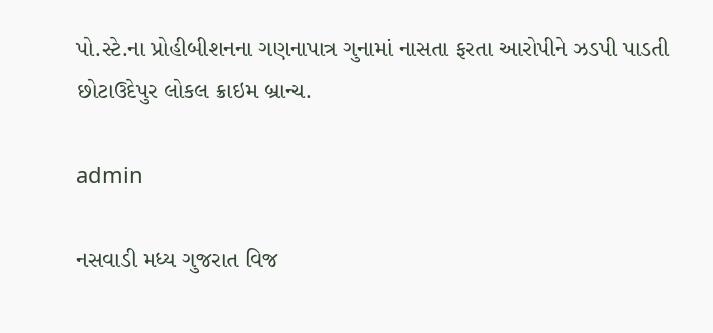પો.સ્ટે.ના પ્રોહીબીશનના ગણનાપાત્ર ગુનામાં નાસતા ફરતા આરોપીને ઝડપી પાડતી છોટાઉદેપુર લોકલ ક્રાઇમ બ્રાન્ચ.

admin

નસવાડી મધ્ય ગુજરાત વિજ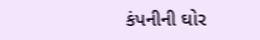કંપનીની ઘોર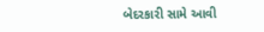બેદરકારી સામે આવી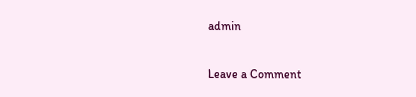admin

Leave a Comment